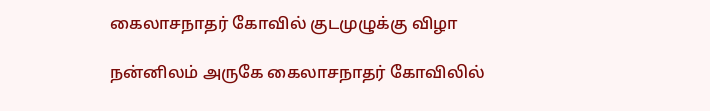கைலாசநாதர் கோவில் குடமுழுக்கு விழா

நன்னிலம் அருகே கைலாசநாதர் கோவிலில்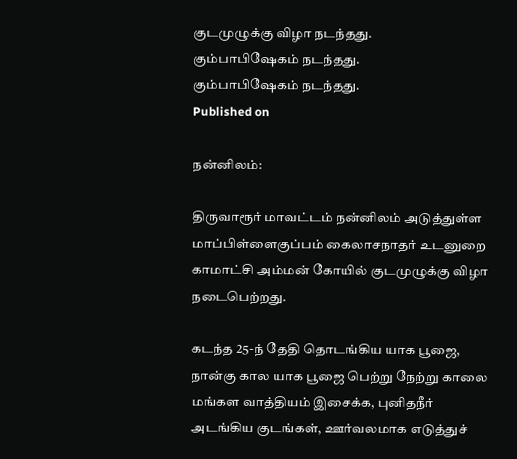குடமுழுக்கு விழா நடந்தது.
கும்பாபிஷேகம் நடந்தது.
கும்பாபிஷேகம் நடந்தது.
Published on

நன்னிலம்:

திருவாரூர் மாவட்டம் நன்னிலம் அடுத்துள்ள மாப்பிள்ளைகுப்பம் கைலாசநாதர் உடனுறை காமாட்சி அம்மன் கோயில் குடமுழுக்கு விழா நடைபெற்றது.

கடந்த 25-ந் தேதி தொடங்கிய யாக பூஜை, நான்கு கால யாக பூஜை பெற்று நேற்று காலை மங்கள வாத்தியம் இசைக்க, புனிதநீர் அடங்கிய குடங்கள், ஊர்வலமாக எடுத்துச்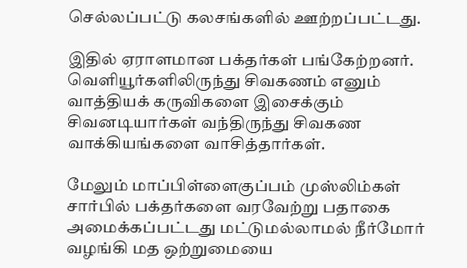செல்லப்பட்டு கலசங்களில் ஊற்றப்பட்டது.

இதில் ஏராளமான பக்தர்கள் பங்கேற்றனர். வெளியூர்களிலிருந்து சிவகணம் எனும் வாத்தியக் கருவிகளை இசைக்கும் சிவனடியார்கள் வந்திருந்து சிவகண வாக்கியங்களை வாசித்தார்கள்.

மேலும் மாப்பிள்ளைகுப்பம் முஸ்லிம்கள் சார்பில் பக்தர்களை வரவேற்று பதாகை அமைக்கப்பட்டது மட்டுமல்லாமல் நீர்மோர் வழங்கி மத ஒற்றுமையை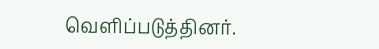வெளிப்படுத்தினர்.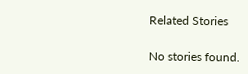Related Stories

No stories found.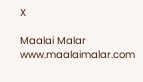X

Maalai Malar
www.maalaimalar.com